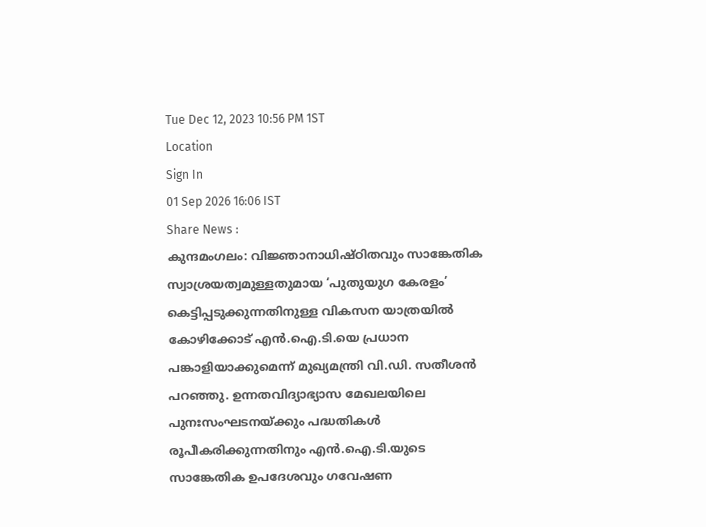Tue Dec 12, 2023 10:56 PM 1ST
Location
Sign In
01 Sep 2026 16:06 IST
Share News :
കുന്ദമംഗലം: വിജ്ഞാനാധിഷ്ഠിതവും സാങ്കേതിക സ്വാശ്രയത്വമുള്ളതുമായ ‘പുതുയുഗ കേരളം’ കെട്ടിപ്പടുക്കുന്നതിനുള്ള വികസന യാത്രയിൽ കോഴിക്കോട് എൻ.ഐ.ടി.യെ പ്രധാന പങ്കാളിയാക്കുമെന്ന് മുഖ്യമന്ത്രി വി.ഡി. സതീശൻ പറഞ്ഞു. ഉന്നതവിദ്യാഭ്യാസ മേഖലയിലെ പുനഃസംഘടനയ്ക്കും പദ്ധതികൾ രൂപീകരിക്കുന്നതിനും എൻ.ഐ.ടി.യുടെ സാങ്കേതിക ഉപദേശവും ഗവേഷണ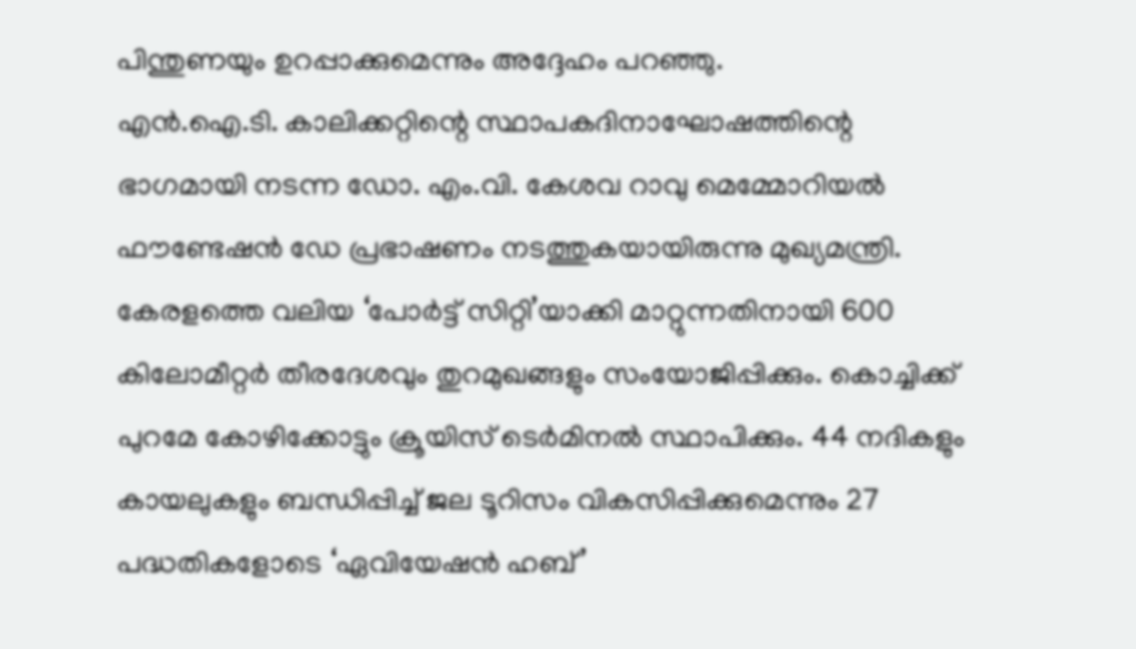പിന്തുണയും ഉറപ്പാക്കുമെന്നും അദ്ദേഹം പറഞ്ഞു.
എൻ.ഐ.ടി. കാലിക്കറ്റിന്റെ സ്ഥാപകദിനാഘോഷത്തിന്റെ ഭാഗമായി നടന്ന ഡോ. എം.വി. കേശവ റാവു മെമ്മോറിയൽ ഫൗണ്ടേഷൻ ഡേ പ്രഭാഷണം നടത്തുകയായിരുന്നു മുഖ്യമന്ത്രി.
കേരളത്തെ വലിയ ‘പോർട്ട് സിറ്റി’യാക്കി മാറ്റുന്നതിനായി 600 കിലോമീറ്റർ തീരദേശവും തുറമുഖങ്ങളും സംയോജിപ്പിക്കും. കൊച്ചിക്ക് പുറമേ കോഴിക്കോട്ടും ക്രൂയിസ് ടെർമിനൽ സ്ഥാപിക്കും. 44 നദികളും കായലുകളും ബന്ധിപ്പിച്ച് ജല ടൂറിസം വികസിപ്പിക്കുമെന്നും 27 പദ്ധതികളോടെ ‘ഏവിയേഷൻ ഹബ്’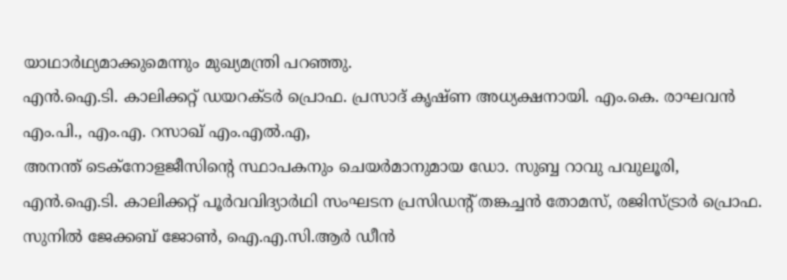യാഥാർഥ്യമാക്കുമെന്നും മുഖ്യമന്ത്രി പറഞ്ഞു.
എൻ.ഐ.ടി. കാലിക്കറ്റ് ഡയറക്ടർ പ്രൊഫ. പ്രസാദ് കൃഷ്ണ അധ്യക്ഷനായി. എം.കെ. രാഘവൻ എം.പി., എം.എ. റസാഖ് എം.എൽ.എ,
അനന്ത് ടെക്നോളജീസിന്റെ സ്ഥാപകനും ചെയർമാനുമായ ഡോ. സുബ്ബ റാവു പവുലൂരി, എൻ.ഐ.ടി. കാലിക്കറ്റ് പൂർവവിദ്യാർഥി സംഘടന പ്രസിഡന്റ് തങ്കച്ചൻ തോമസ്, രജിസ്ട്രാർ പ്രൊഫ. സുനിൽ ജേക്കബ് ജോൺ, ഐ.എ.സി.ആർ ഡീൻ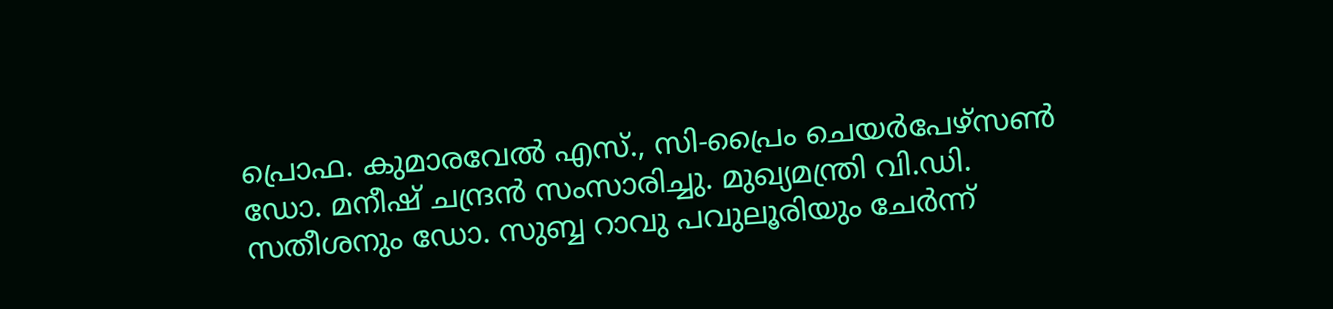പ്രൊഫ. കുമാരവേൽ എസ്., സി-പ്രൈം ചെയർപേഴ്സൺ ഡോ. മനീഷ് ചന്ദ്രൻ സംസാരിച്ചു. മുഖ്യമന്ത്രി വി.ഡി. സതീശനും ഡോ. സുബ്ബ റാവു പവുലൂരിയും ചേർന്ന്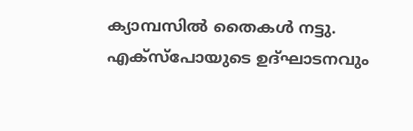ക്യാമ്പസിൽ തൈകൾ നട്ടു. എക്സ്പോയുടെ ഉദ്ഘാടനവും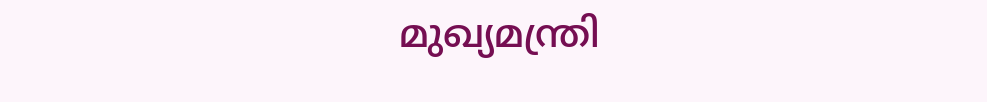മുഖ്യമന്ത്രി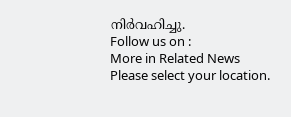നിർവഹിച്ചു.
Follow us on :
More in Related News
Please select your location.